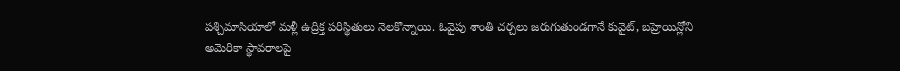పశ్చిమాసియాలో మళ్లీ ఉద్రిక్త పరిస్థితులు నెలకొన్నాయి. ఓవైపు శాంతి చర్చలు జరుగుతుండగానే కువైట్, బహ్రెయిన్లోని
అమెరికా స్థావరాలపై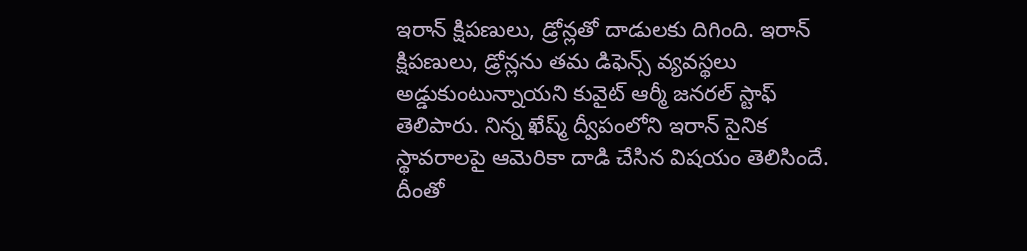ఇరాన్ క్షిపణులు, డ్రోన్లతో దాడులకు దిగింది. ఇరాన్ క్షిపణులు, డ్రోన్లను తమ డిఫెన్స్ వ్యవస్థలు అడ్డుకుంటున్నాయని కువైట్ ఆర్మీ జనరల్ స్టాఫ్ తెలిపారు. నిన్న ఖేష్మ్ ద్వీపంలోని ఇరాన్ సైనిక స్థావరాలపై ఆమెరికా దాడి చేసిన విషయం తెలిసిందే. దీంతో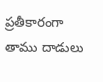ప్రతీకారంగా తాము దాడులు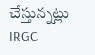చేస్తున్నట్లు IRGC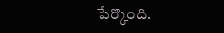పేర్కొంది.